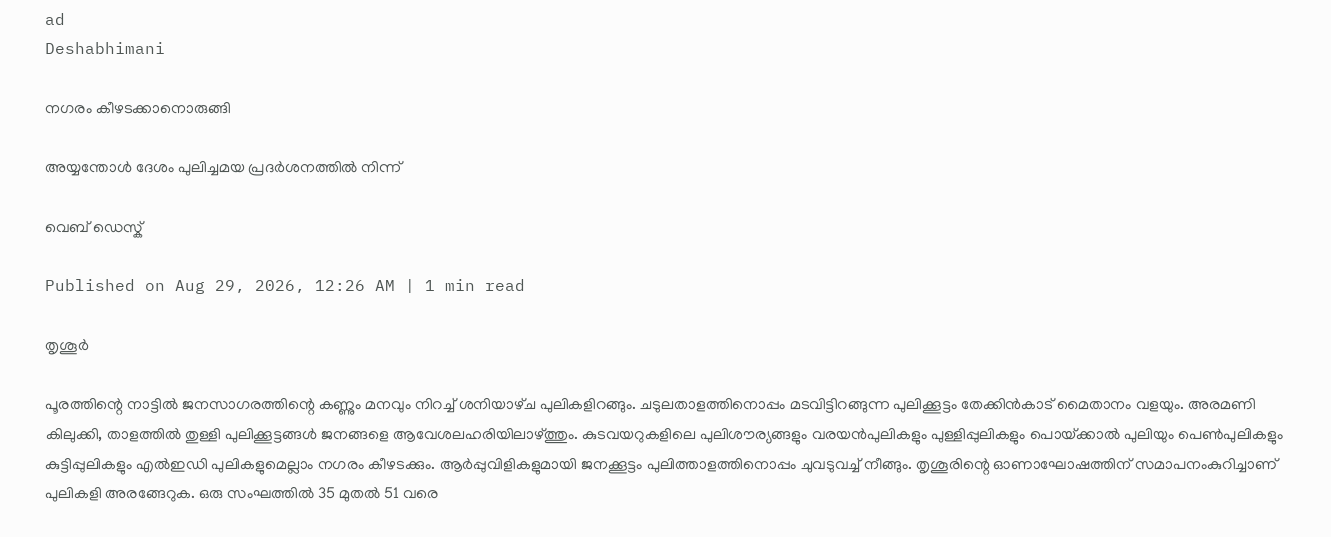ad
Deshabhimani

നഗരം കീഴടക്കാനൊരുങ്ങി

അയ്യന്തോൾ ദേശം പുലിച്ചമയ പ്രദർശനത്തിൽ നിന്ന്‌

വെബ് ഡെസ്ക്

Published on Aug 29, 2026, 12:26 AM | 1 min read

തൃശൂർ

പൂരത്തിന്റെ നാട്ടിൽ ജനസാഗരത്തിന്റെ കണ്ണും മനവും നിറച്ച്‌ ശനിയാഴ്‌ച പുലികളിറങ്ങും. ചടുലതാളത്തിനൊപ്പം മടവിട്ടിറങ്ങുന്ന പുലിക്കൂട്ടം തേക്കിൻകാട്‌ മൈതാനം വളയും. അരമണി കിലുക്കി, താളത്തിൽ തുള്ളി പുലിക്കൂട്ടങ്ങൾ ജനങ്ങളെ ആവേശലഹരിയിലാഴ്‌ത്തും. കുടവയറുകളിലെ പുലിശൗര്യങ്ങളും വരയൻപുലികളും പുള്ളിപ്പുലികളും പൊയ്‌ക്കാൽ പുലിയും പെൺപുലികളും കുട്ടിപ്പുലികളും എൽഇഡി പുലികളുമെല്ലാം നഗരം കീഴടക്കും. ആർപ്പുവിളികളുമായി ജനക്കൂട്ടം പുലിത്താളത്തിനൊപ്പം ചുവടുവച്ച്‌ നീങ്ങും. തൃശൂരിന്റെ ഓണാഘോഷത്തിന്‌ സമാപനംകുറിച്ചാണ്‌ പുലികളി അരങ്ങേറുക. ഒരു സംഘത്തിൽ 35 മുതൽ 51 വരെ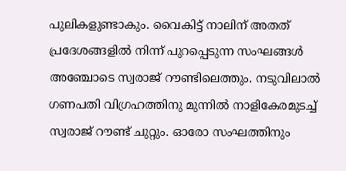പുലികളുണ്ടാകും. വൈകിട്ട്‌ നാലിന്‌ അതത്‌ പ്രദേശങ്ങളിൽ നിന്ന്‌ പുറപ്പെടുന്ന സംഘങ്ങൾ അഞ്ചോടെ സ്വരാജ്‌ റൗണ്ടിലെത്തും. നടുവിലാൽ ഗണപതി വിഗ്രഹത്തിനു മുന്നിൽ നാളികേരമുടച്ച്‌ സ്വരാജ്‌ റൗണ്ട്‌ ചുറ്റും. ഓരോ സംഘത്തിനും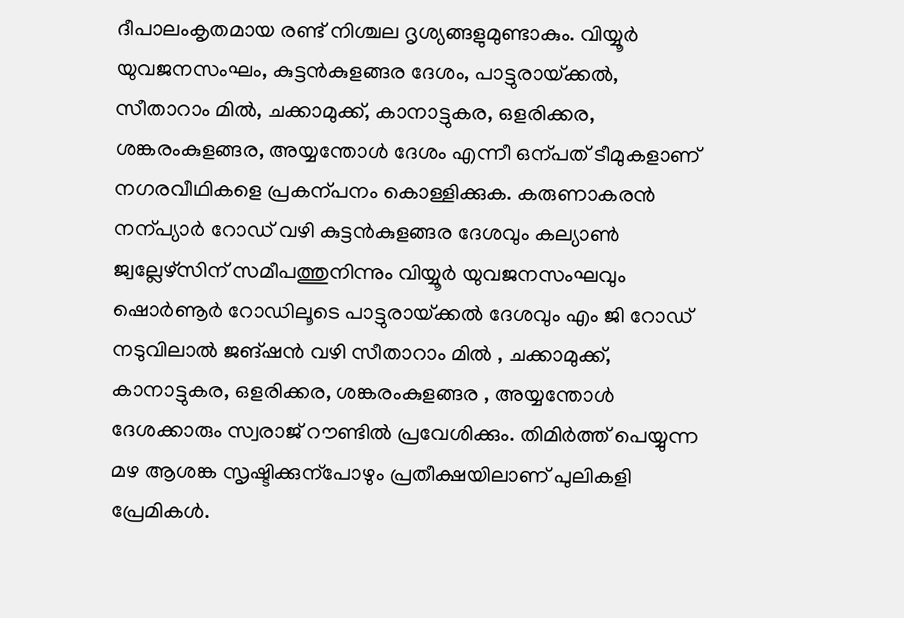ദീപാലംകൃതമായ രണ്ട്‌ നിശ്ചല ദൃശ്യങ്ങളുമുണ്ടാകും. വിയ്യൂർ യുവജനസംഘം, കുട്ടൻകുളങ്ങര ദേശം, പാട്ടുരായ്‌ക്കൽ, സീതാറാം മിൽ, ചക്കാമുക്ക്‌, കാനാട്ടുകര, ഒളരിക്കര, ശങ്കരംകുളങ്ങര, അയ്യന്തോൾ ദേശം എന്നീ ഒന്പത്‌ ടീമുകളാണ്‌ നഗരവീഥികളെ പ്രകന്പനം കൊള്ളിക്കുക. കരുണാകരൻ നന്പ്യാർ റോഡ്‌ വഴി കുട്ടന്‍കുളങ്ങര ദേശവും കല്യാണ്‍ ജ്വല്ലേഴ്സിന് സമീപത്തുനിന്നും വിയ്യൂർ യുവജനസംഘവും ഷൊർണൂർ റോഡിലൂടെ പാട്ടുരായ്‌ക്കൽ ദേശവും എം ജി റോഡ്‌ നടുവിലാല്‍ ജങ്‌ഷന്‍ വഴി സീതാറാം മിൽ , ചക്കാമുക്ക്‌, കാനാട്ടുകര, ഒളരിക്കര, ശങ്കരംകുളങ്ങര , അയ്യന്തോൾ ദേശക്കാരും സ്വരാജ് റൗണ്ടില്‍ പ്രവേശിക്കും. തിമിർത്ത്‌ പെയ്യുന്ന മഴ ആശങ്ക സൃഷ്ടിക്കുന്പോഴും പ്രതീക്ഷയിലാണ്‌ പുലികളി പ്രേമികൾ.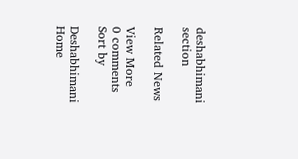deshabhimani section

Related News

View More
0 comments
Sort by

Deshabhimani
Home